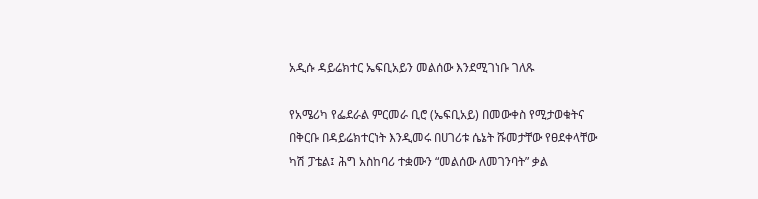አዲሱ ዳይሬክተር ኤፍቢአይን መልሰው እንደሚገነቡ ገለጹ

የአሜሪካ የፌደራል ምርመራ ቢሮ (ኤፍቢአይ) በመውቀስ የሚታወቁትና በቅርቡ በዳይሬክተርነት እንዲመሩ በሀገሪቱ ሴኔት ሹመታቸው የፀደቀላቸው ካሽ ፓቴል፤ ሕግ አስከባሪ ተቋሙን “መልሰው ለመገንባት” ቃል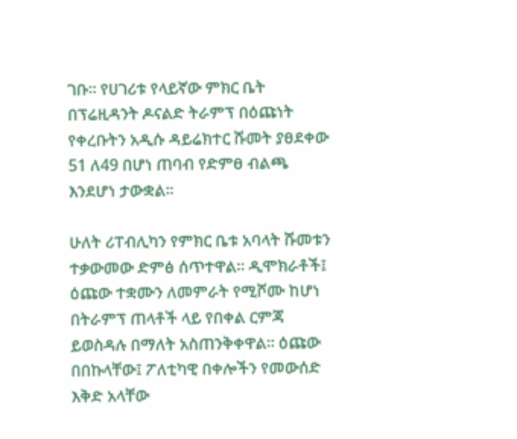ገቡ። የሀገሪቱ የላይኛው ምክር ቤት በፕሬዚዳንት ዶናልድ ትራምፕ በዕጩነት የቀረቡትን አዲሱ ዳይሬክተር ሹመት ያፀደቀው 51 ለ49 በሆነ ጠባብ የድምፀ ብልጫ እንደሆነ ታውቋል።

ሁለት ሪፐብሊካን የምክር ቤቱ አባላት ሹመቱን ተቃውመው ድምፅ ሰጥተዋል። ዲሞክራቶች፤ ዕጩው ተቋሙን ለመምራት የሚሾሙ ከሆነ በትራምፕ ጠላቶች ላይ የበቀል ርምጃ ይወስዳሉ በማለት አስጠንቅቀዋል። ዕጩው በበኩላቸው፤ ፖለቲካዊ በቀሎችን የመውሰድ እቅድ አላቸው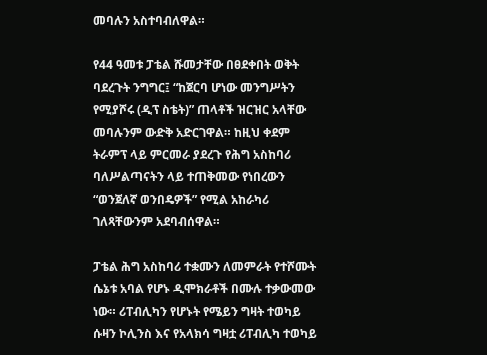መባሉን አስተባብለዋል።

የ44 ዓመቱ ፓቴል ሹመታቸው በፀደቀበት ወቅት ባደረጉት ንግግር፤ “ከጀርባ ሆነው መንግሥትን የሚያሾሩ (ዲፕ ስቴት)” ጠላቶች ዝርዝር አላቸው መባሉንም ውድቅ አድርገዋል። ከዚህ ቀደም ትራምፕ ላይ ምርመራ ያደረጉ የሕግ አስከባሪ ባለሥልጣናትን ላይ ተጠቅመው የነበረውን “ወንጀለኛ ወንበዴዎች” የሚል አከራካሪ ገለጻቸውንም አደባብሰዋል።

ፓቴል ሕግ አስከባሪ ተቋሙን ለመምራት የተሾሙት ሴኔቱ አባል የሆኑ ዲሞክራቶች በሙሉ ተቃውመው ነው። ሪፐብሊካን የሆኑት የሜይን ግዛት ተወካይ ሱዛን ኮሊንስ እና የአላክሳ ግዛቷ ሪፐብሊካ ተወካይ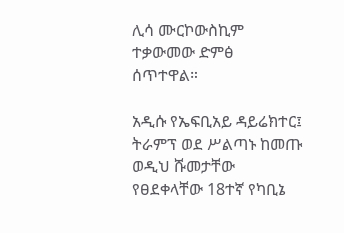ሊሳ ሙርኮውስኪም ተቃውመው ድምፅ ሰጥተዋል።

አዲሱ የኤፍቢአይ ዳይሬክተር፤ ትራምፕ ወደ ሥልጣኑ ከመጡ ወዲህ ሹመታቸው የፀደቀላቸው 18ተኛ የካቢኔ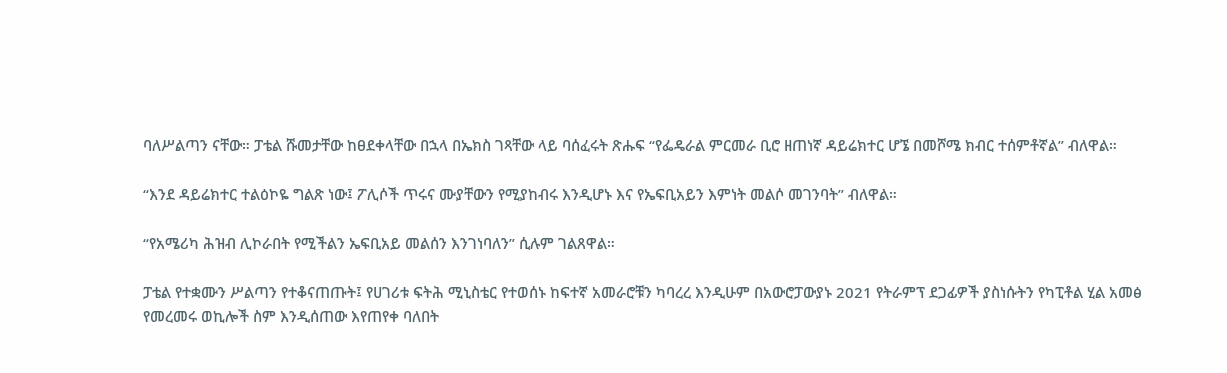ባለሥልጣን ናቸው። ፓቴል ሹመታቸው ከፀደቀላቸው በኋላ በኤክስ ገጻቸው ላይ ባሰፈሩት ጽሑፍ “የፌዴራል ምርመራ ቢሮ ዘጠነኛ ዳይሬክተር ሆኜ በመሾሜ ክብር ተሰምቶኛል” ብለዋል።

“እንደ ዳይሬክተር ተልዕኮዬ ግልጽ ነው፤ ፖሊሶች ጥሩና ሙያቸውን የሚያከብሩ እንዲሆኑ እና የኤፍቢአይን እምነት መልሶ መገንባት” ብለዋል።

“የአሜሪካ ሕዝብ ሊኮራበት የሚችልን ኤፍቢአይ መልሰን እንገነባለን” ሲሉም ገልጸዋል።

ፓቴል የተቋሙን ሥልጣን የተቆናጠጡት፤ የሀገሪቱ ፍትሕ ሚኒስቴር የተወሰኑ ከፍተኛ አመራሮቹን ካባረረ እንዲሁም በአውሮፓውያኑ 2021 የትራምፕ ደጋፊዎች ያስነሱትን የካፒቶል ሂል አመፅ የመረመሩ ወኪሎች ስም እንዲሰጠው እየጠየቀ ባለበት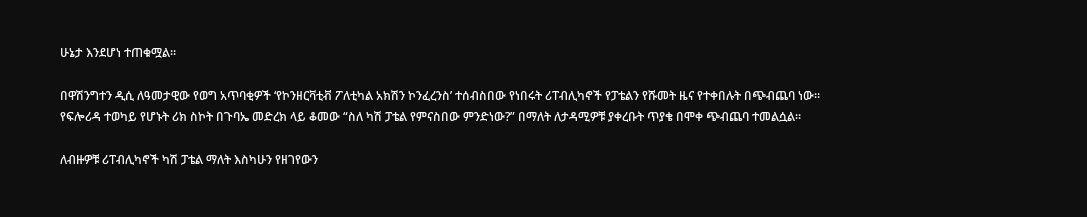ሁኔታ እንደሆነ ተጠቁሟል።

በዋሽንግተን ዲሲ ለዓመታዊው የወግ አጥባቂዎች ‘የኮንዘርቫቲቭ ፖለቲካል አክሽን ኮንፈረንስ’ ተሰብስበው የነበሩት ሪፐብሊካኖች የፓቴልን የሹመት ዜና የተቀበሉት በጭብጨባ ነው። የፍሎሪዳ ተወካይ የሆኑት ሪክ ስኮት በጉባኤ መድረክ ላይ ቆመው “ስለ ካሽ ፓቴል የምናስበው ምንድነው?” በማለት ለታዳሚዎቹ ያቀረቡት ጥያቄ በሞቀ ጭብጨባ ተመልሷል።

ለብዙዎቹ ሪፐብሊካኖች ካሽ ፓቴል ማለት እስካሁን የዘገየውን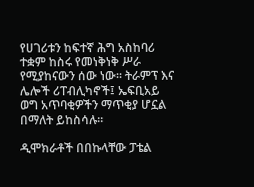የሀገሪቱን ከፍተኛ ሕግ አስከባሪ ተቋም ከስሩ የመነቅነቅ ሥራ የሚያከናውን ሰው ነው። ትራምፕ እና ሌሎች ሪፐብሊካኖች፤ ኤፍቢአይ ወግ አጥባቂዎችን ማጥቂያ ሆኗል በማለት ይከስሳሉ።

ዲሞክራቶች በበኩላቸው ፓቴል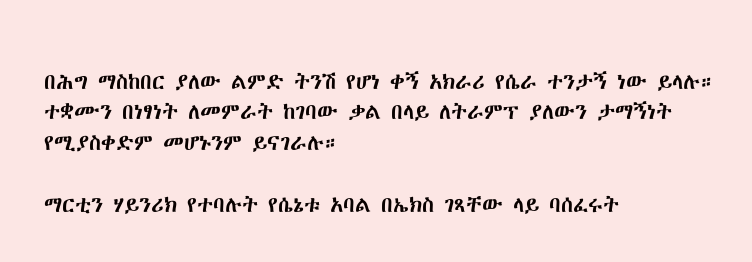በሕግ ማስከበር ያለው ልምድ ትንሽ የሆነ ቀኝ አክራሪ የሴራ ተንታኝ ነው ይላሉ። ተቋሙን በነፃነት ለመምራት ከገባው ቃል በላይ ለትራምፕ ያለውን ታማኝነት የሚያስቀድም መሆኑንም ይናገራሉ።

ማርቲን ሃይንሪክ የተባሉት የሴኔቱ አባል በኤክስ ገጻቸው ላይ ባሰፈሩት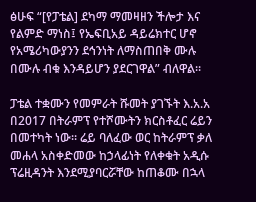ፅሁፍ “[የፓቴል] ደካማ ማመዛዘን ችሎታ እና የልምድ ማነስ፤ የኤፍቢአይ ዳይሬክተር ሆኖ የአሜሪካውያንን ደኅንነት ለማስጠበቅ ሙሉ በሙሉ ብቁ እንዳይሆን ያደርገዋል” ብለዋል።

ፓቴል ተቋሙን የመምራት ሹመት ያገኙት እ.አ.አ በ2017 በትራምፕ የተሾሙትን ክርስቶፈር ሬይን በመተካት ነው። ሬይ ባለፈው ወር ከትራምፕ ቃለ መሐላ አስቀድመው ከኃላፊነት የለቀቁት አዲሱ ፕሬዚዳንት እንደሚያባርሯቸው ከጠቆሙ በኋላ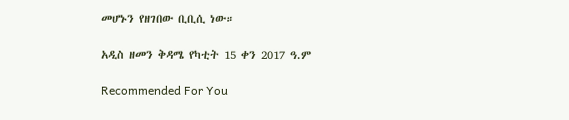መሆኑን የዘገበው ቢቢሲ ነው።

አዲስ ዘመን ቅዳሜ የካቲት 15 ቀን 2017 ዓ.ም

Recommended For You